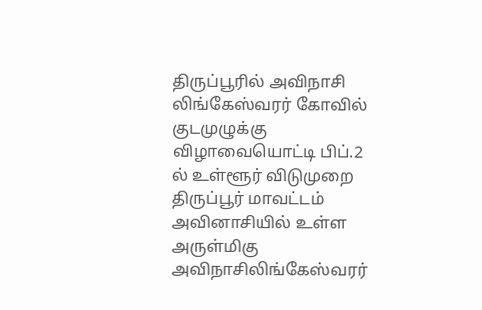திருப்பூரில் அவிநாசி லிங்கேஸ்வரர் கோவில் குடமுழுக்கு விழாவையொட்டி பிப்.2 ல் உள்ளூர் விடுமுறை
திருப்பூர் மாவட்டம் அவினாசியில் உள்ள அருள்மிகு அவிநாசிலிங்கேஸ்வரர்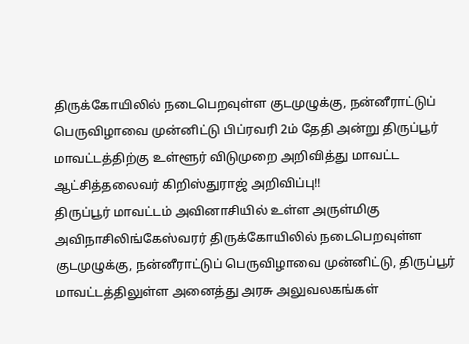திருக்கோயிலில் நடைபெறவுள்ள குடமுழுக்கு, நன்னீராட்டுப் பெருவிழாவை முன்னிட்டு பிப்ரவரி 2ம் தேதி அன்று திருப்பூர் மாவட்டத்திற்கு உள்ளூர் விடுமுறை அறிவித்து மாவட்ட ஆட்சித்தலைவர் கிறிஸ்துராஜ் அறிவிப்பு!!
திருப்பூர் மாவட்டம் அவினாசியில் உள்ள அருள்மிகு அவிநாசிலிங்கேஸ்வரர் திருக்கோயிலில் நடைபெறவுள்ள குடமுழுக்கு, நன்னீராட்டுப் பெருவிழாவை முன்னிட்டு, திருப்பூர் மாவட்டத்திலுள்ள அனைத்து அரசு அலுவலகங்கள்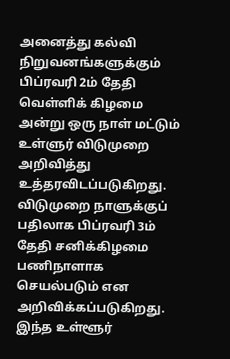அனைத்து கல்வி நிறுவனங்களுக்கும் பிப்ரவரி 2ம் தேதி வெள்ளிக் கிழமை அன்று ஒரு நாள் மட்டும் உள்ளுர் விடுமுறை அறிவித்து உத்தரவிடப்படுகிறது.
விடுமுறை நாளுக்குப் பதிலாக பிப்ரவரி 3ம் தேதி சனிக்கிழமை பணிநாளாக செயல்படும் என அறிவிக்கப்படுகிறது. இந்த உள்ளூர்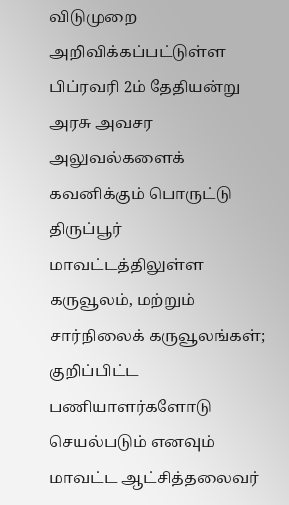விடுமுறை அறிவிக்கப்பட்டுள்ள பிப்ரவரி 2ம் தேதியன்று அரசு அவசர அலுவல்களைக் கவனிக்கும் பொருட்டு திருப்பூர் மாவட்டத்திலுள்ள கருவூலம், மற்றும் சார்நிலைக் கருவூலங்கள்; குறிப்பிட்ட பணியாளர்களோடு செயல்படும் எனவும் மாவட்ட ஆட்சித்தலைவர்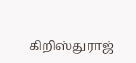கிறிஸ்துராஜ்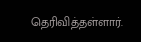தெரிவித்தள்ளார்.